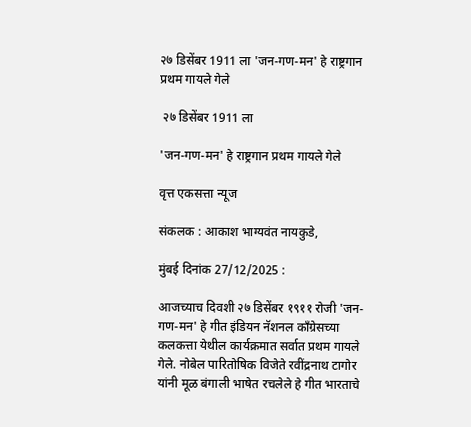२७ डिसेंबर 1911 ला 'जन-गण-मन' हे राष्ट्रगान प्रथम गायले गेले

 २७ डिसेंबर 1911 ला

'जन-गण-मन' हे राष्ट्रगान प्रथम गायले गेले

वृत्त एकसत्ता न्यूज

संकलक : आकाश भाग्यवंत नायकुडे,

मुंबई दिनांक 27/12/2025 :

आजच्याच दिवशी २७ डिसेंबर १९११ रोजी 'जन-गण-मन' हे गीत इंडियन नॅशनल काँग्रेसच्या कलकत्ता येथील कार्यक्रमात सर्वात प्रथम गायले गेले. नोबेल पारितोषिक विजेते रवींद्रनाथ टागोर यांनी मूळ बंगाली भाषेत रचलेले हे गीत भारताचे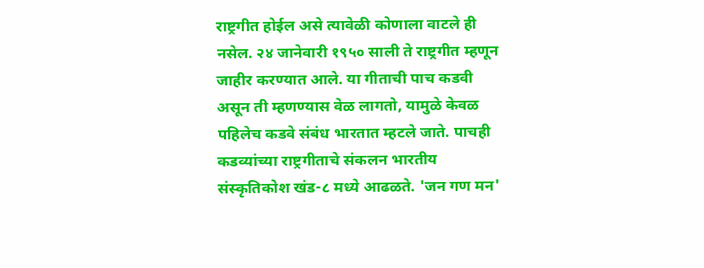राष्ट्रगीत होईल असे त्यावेळी कोणाला वाटले ही नसेल. २४ जानेवारी १९५० साली ते राष्ट्रगीत म्हणून जाहीर करण्यात आले. या गीताची पाच कडवी असून ती म्हणण्यास वेळ लागतो, यामुळे केवळ पहिलेच कडवे संबंध भारतात म्हटले जाते. पाचही कडव्यांच्या राष्ट्रगीताचे संकलन भारतीय संस्कृतिकोश खंड-८ मध्ये आढळते. 'जन गण मन'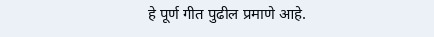हे पूर्ण गीत पुढील प्रमाणे आहे.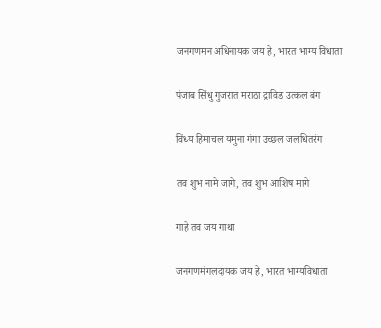जनगणमन अधिनायक जय हे, भारत भाग्य विधाता

पंजाब सिंधु गुजरात मराठा द्राविड उत्कल बंग

विंध्य हिमाचल यमुना गंगा उच्छल जलधितरंग

तव शुभ नामे जागे, तव शुभ आशिष मागे

गाहे तव जय गाथा

जनगणमंगलदायक जय हे, भारत भाग्यविधाता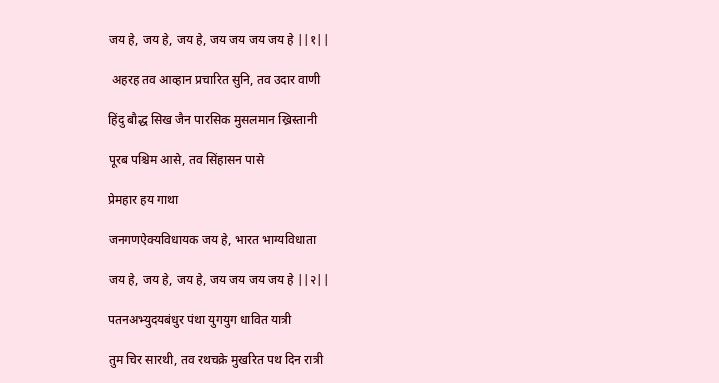जय हे, जय हे, जय हे, जय जय जय जय हे ||१||

 अहरह तव आव्हान प्रचारित सुनि, तव उदार वाणी

हिंदु बौद्ध सिख जैन पारसिक मुसलमान ख्रिस्तानी

पूरब पश्चिम आसे, तव सिंहासन पासे

प्रेमहार हय गाथा

जनगणऐक्यविधायक जय हे, भारत भाग्यविधाता

जय हे, जय हे, जय हे, जय जय जय जय हे ||२||

पतनअभ्युदयबंधुर पंथा युगयुग धावित यात्री

तुम चिर सारथी, तव रथचक्रे मुखरित पथ दिन रात्री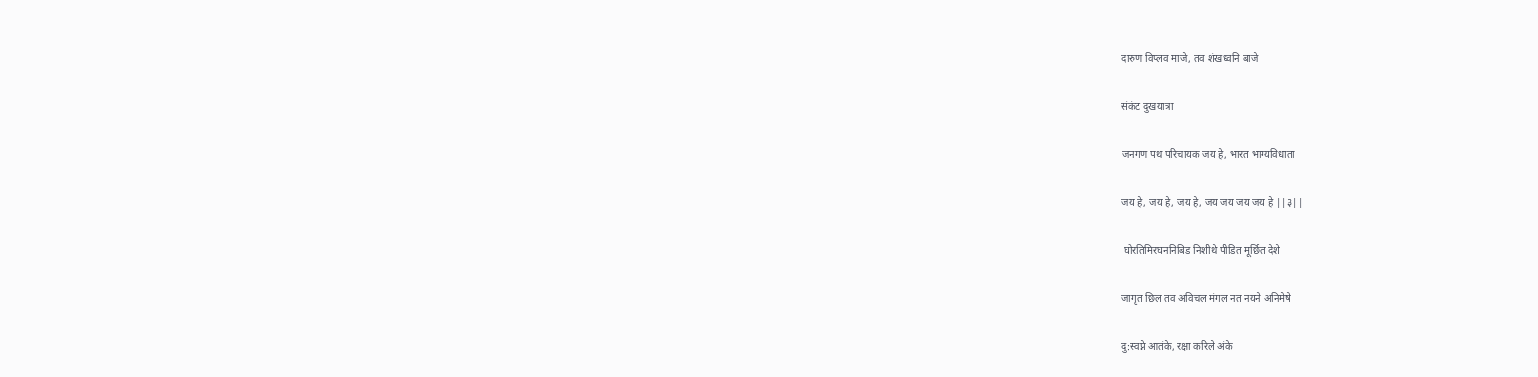दारुण विप्लव माजे, तव शंखध्वनि बाजे

संकंट दुखयात्रा

जनगण पथ परिचायक जय हे, भारत भाग्यविधाता

जय हे, जय हे, जय हे, जय जय जय जय हे ||३||

 घोरतिमिरघननिबिड निशीथे पीडित मूर्छित देशे

जागृत छिल तव अविचल मंगल नत नयने अनिमेषे

दु:स्वप्ने आतंके, रक्षा करिले अंके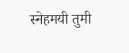स्नेहमयी तुमी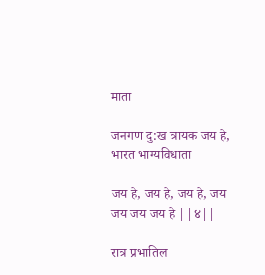माता

जनगण दु:ख त्रायक जय हे, भारत भाग्यविधाता

जय हे, जय हे, जय हे, जय जय जय जय हे ||४||

रात्र प्रभातिल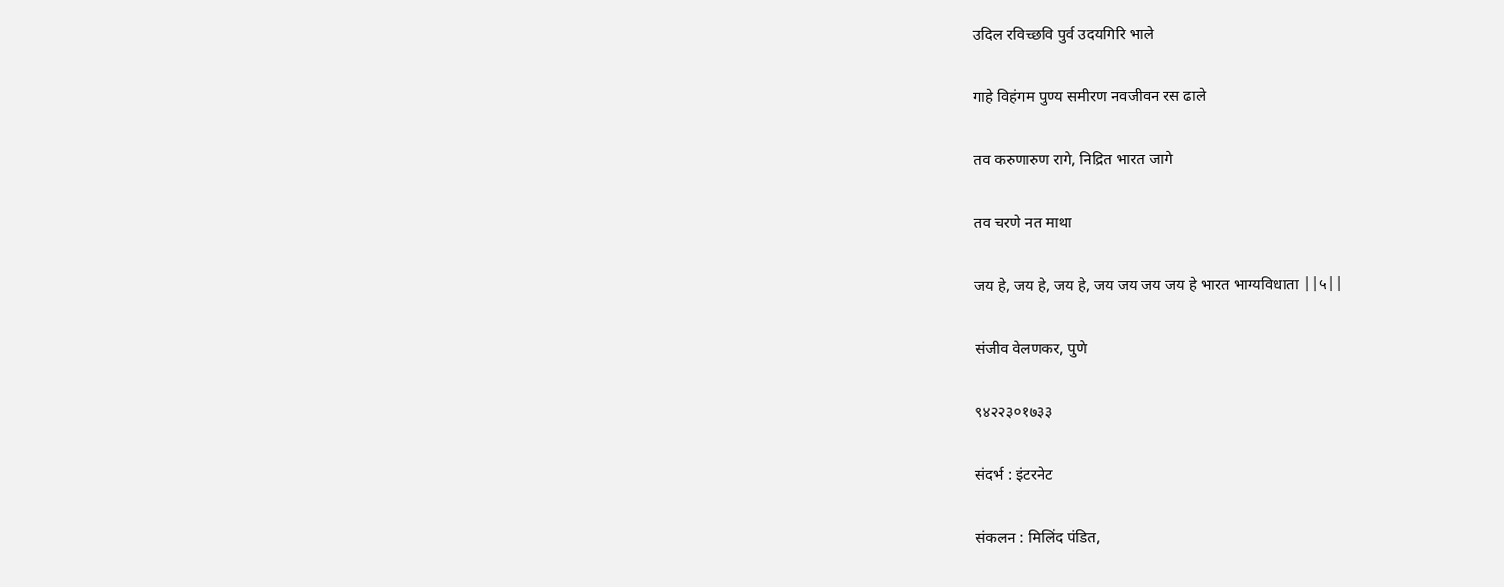उदिल र‍विच्छवि पुर्व उदयगिरि भाले

गाहे विहंगम पुण्य समीरण नवजीवन रस ढाले

तव करुणारुण रागे, निद्रित भारत जागे

तव चरणे नत माथा

जय हे, जय हे, जय हे, जय जय जय जय हे भारत भाग्यविधाता ||५||

संजीव वेलणकर, पुणे

९४२२३०१७३३

संदर्भ : इंटरनेट

संकलन : मिलिंद पंडित,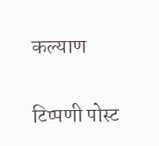कल्याण

टिप्पणी पोस्ट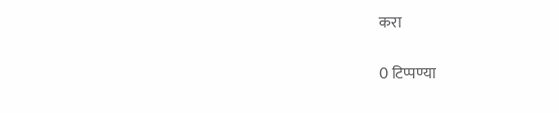करा

0 टिप्पण्या